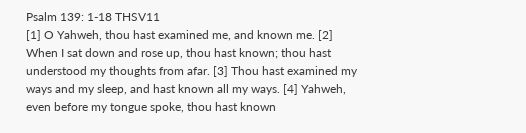Psalm 139: 1-18 THSV11
[1] O Yahweh, thou hast examined me, and known me. [2] When I sat down and rose up, thou hast known; thou hast understood my thoughts from afar. [3] Thou hast examined my ways and my sleep, and hast known all my ways. [4] Yahweh, even before my tongue spoke, thou hast known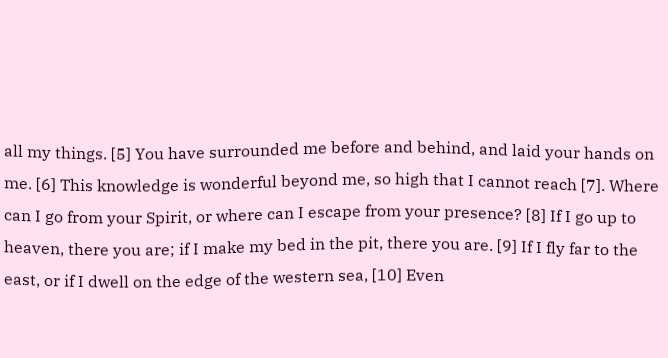all my things. [5] You have surrounded me before and behind, and laid your hands on me. [6] This knowledge is wonderful beyond me, so high that I cannot reach [7]. Where can I go from your Spirit, or where can I escape from your presence? [8] If I go up to heaven, there you are; if I make my bed in the pit, there you are. [9] If I fly far to the east, or if I dwell on the edge of the western sea, [10] Even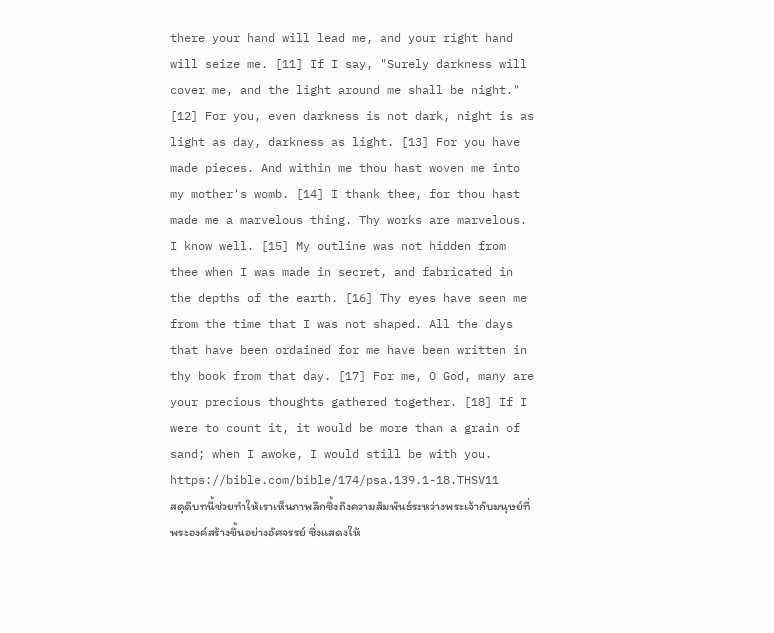there your hand will lead me, and your right hand will seize me. [11] If I say, "Surely darkness will cover me, and the light around me shall be night." [12] For you, even darkness is not dark, night is as light as day, darkness as light. [13] For you have made pieces. And within me thou hast woven me into my mother's womb. [14] I thank thee, for thou hast made me a marvelous thing. Thy works are marvelous. I know well. [15] My outline was not hidden from thee when I was made in secret, and fabricated in the depths of the earth. [16] Thy eyes have seen me from the time that I was not shaped. All the days that have been ordained for me have been written in thy book from that day. [17] For me, O God, many are your precious thoughts gathered together. [18] If I were to count it, it would be more than a grain of sand; when I awoke, I would still be with you.
https://bible.com/bible/174/psa.139.1-18.THSV11
สดุดีบทนี้ช่วยทำให้เราเห็นภาพลึกซึ้งถึงความสัมพันธ์ระหว่างพระเจ้ากับมนุษย์ที่พระองค์สร้างขึ้นอย่างอัศจรรย์ ซึ่งแสดงให้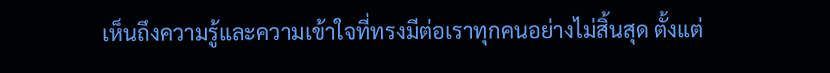เห็นถึงความรู้และความเข้าใจที่ทรงมีต่อเราทุกคนอย่างไม่สิ้นสุด ตั้งแต่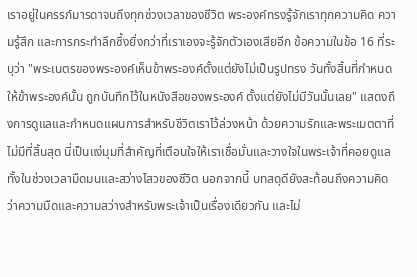เราอยู่ในครรภ์มารดาจนถึงทุกช่วงเวลาของชีวิต พระองค์ทรงรู้จักเราทุกความคิด ความรู้สึก และการกระทำลึกซึ้งยิ่งกว่าที่เราเองจะรู้จักตัวเองเสียอีก ข้อความในข้อ 16 ที่ระบุว่า "พระเนตรของพระองค์เห็นข้าพระองค์ตั้งแต่ยังไม่เป็นรูปทรง วันทั้งสิ้นที่กำหนดให้ข้าพระองค์นั้น ถูกบันทึกไว้ในหนังสือของพระองค์ ตั้งแต่ยังไม่มีวันนั้นเลย" แสดงถึงการดูแลและกำหนดแผนการสำหรับชีวิตเราไว้ล่วงหน้า ด้วยความรักและพระเมตตาที่ไม่มีที่สิ้นสุด นี่เป็นแง่มุมที่สำคัญที่เตือนใจให้เราเชื่อมั่นและวางใจในพระเจ้าที่คอยดูแลทั้งในช่วงเวลามืดมนและสว่างไสวของชีวิต นอกจากนี้ บทสดุดียังสะท้อนถึงความคิดว่าความมืดและความสว่างสำหรับพระเจ้าเป็นเรื่องเดียวกัน และไม่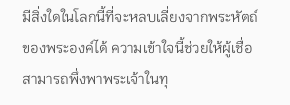มีสิ่งใดในโลกนี้ที่จะหลบเลี่ยงจากพระหัตถ์ของพระองค์ได้ ความเข้าใจนี้ช่วยให้ผู้เชื่อสามารถพึ่งพาพระเจ้าในทุ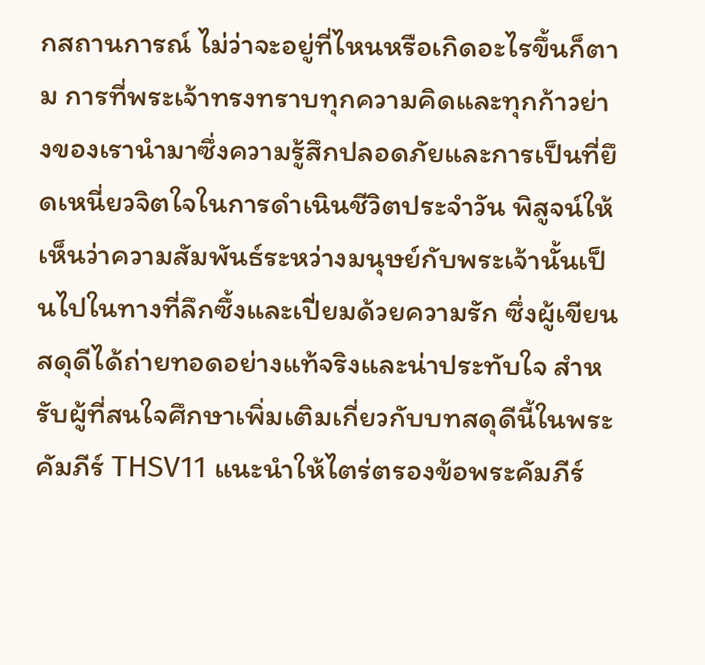กสถานการณ์ ไม่ว่าจะอยู่ที่ไหนหรือเกิดอะไรขึ้นก็ตาม การที่พระเจ้าทรงทราบทุกความคิดและทุกก้าวย่างของเรานำมาซึ่งความรู้สึกปลอดภัยและการเป็นที่ยึดเหนี่ยวจิตใจในการดำเนินชีวิตประจำวัน พิสูจน์ให้เห็นว่าความสัมพันธ์ระหว่างมนุษย์กับพระเจ้านั้นเป็นไปในทางที่ลึกซึ้งและเปี่ยมด้วยความรัก ซึ่งผู้เขียนสดุดีได้ถ่ายทอดอย่างแท้จริงและน่าประทับใจ สำหรับผู้ที่สนใจศึกษาเพิ่มเติมเกี่ยวกับบทสดุดีนี้ในพระคัมภีร์ THSV11 แนะนำให้ไตร่ตรองข้อพระคัมภีร์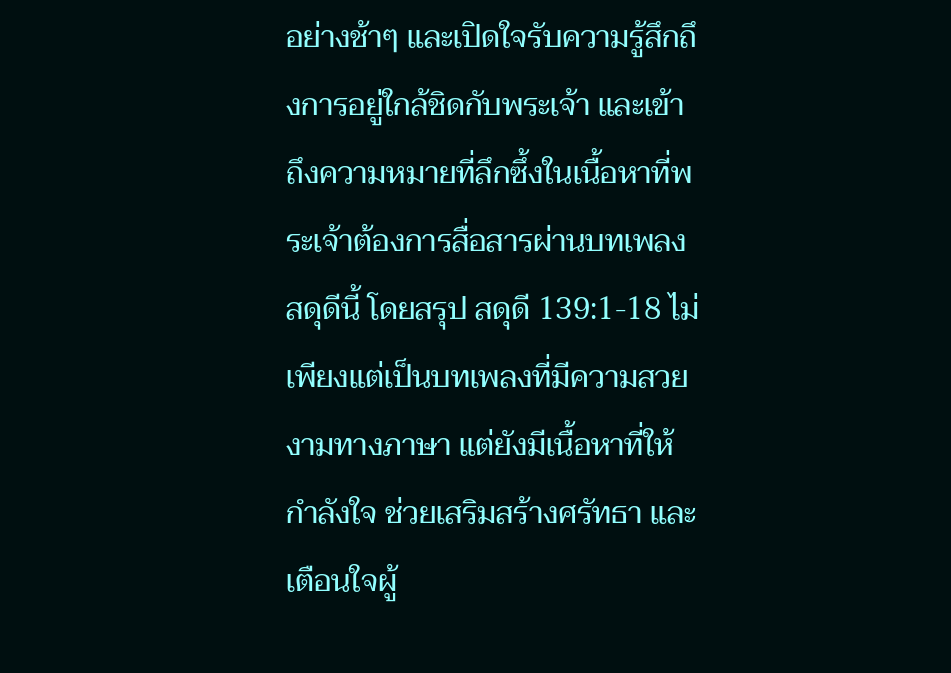อย่างช้าๆ และเปิดใจรับความรู้สึกถึงการอยู่ใกล้ชิดกับพระเจ้า และเข้าถึงความหมายที่ลึกซึ้งในเนื้อหาที่พระเจ้าต้องการสื่อสารผ่านบทเพลงสดุดีนี้ โดยสรุป สดุดี 139:1-18 ไม่เพียงแต่เป็นบทเพลงที่มีความสวยงามทางภาษา แต่ยังมีเนื้อหาที่ให้กำลังใจ ช่วยเสริมสร้างศรัทธา และเตือนใจผู้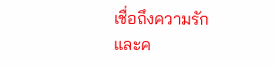เชื่อถึงความรักและค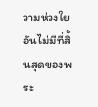วามห่วงใยอันไม่มีที่สิ้นสุดของพระ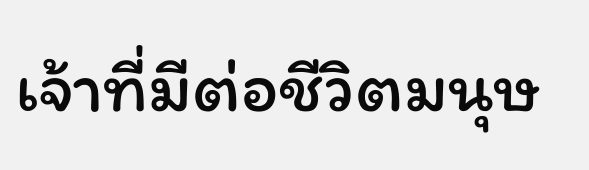เจ้าที่มีต่อชีวิตมนุษ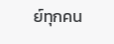ย์ทุกคน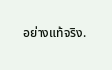อย่างแท้จริง.